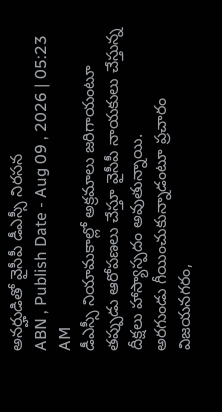అనర్హుడితో వైసీపీ డీఎస్సీ నిరసన
ABN , Publish Date - Aug 09 , 2026 | 05:23 AM
డీఎస్సీ నియామకాల్లో అక్రమాలు జరిగాయంటూ తప్పుడు ఆరోపణలు చేస్తూ వైసీపీ నాయకులు చేస్తున్న దీక్షలు హాస్యాస్పదం అవుతున్నాయి.
అరగుండు గీయించుకున్నాడంటూ ప్రచారం
విజయనగరం,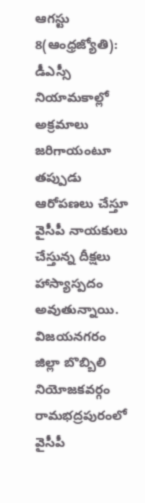ఆగస్టు 8(ఆంధ్రజ్యోతి): డీఎస్సీ నియామకాల్లో అక్రమాలు జరిగాయంటూ తప్పుడు ఆరోపణలు చేస్తూ వైసీపీ నాయకులు చేస్తున్న దీక్షలు హాస్యాస్పదం అవుతున్నాయి. విజయనగరం జిల్లా బొబ్బిలి నియోజకవర్గం రామభద్రపురంలో వైసీపీ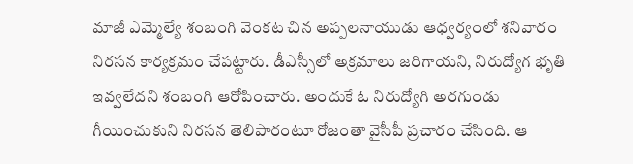మాజీ ఎమ్మెల్యే శంబంగి వెంకట చిన అప్పలనాయుడు ఆధ్వర్యంలో శనివారం నిరసన కార్యక్రమం చేపట్టారు. డీఎస్సీలో అక్రమాలు జరిగాయని, నిరుద్యోగ భృతి ఇవ్వలేదని శంబంగి ఆరోపించారు. అందుకే ఓ నిరుద్యోగి అరగుండు గీయించుకుని నిరసన తెలిపారంటూ రోజంతా వైసీపీ ప్రచారం చేసింది. ఆ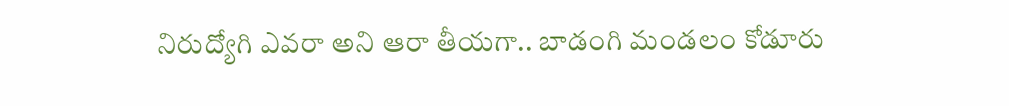నిరుద్యోగి ఎవరా అని ఆరా తీయగా.. బాడంగి మండలం కోడూరు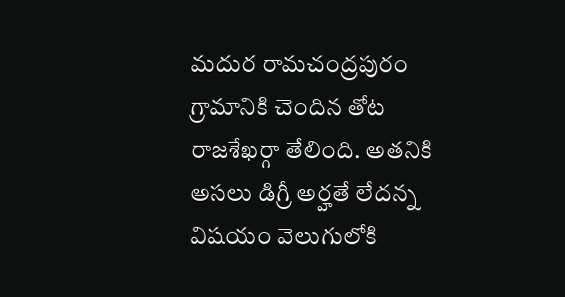మదుర రామచంద్రపురం గ్రామానికి చెందిన తోట రాజశేఖర్గా తేలింది. అతనికి అసలు డిగ్రీ అర్హతే లేదన్న విషయం వెలుగులోకి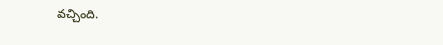వచ్చింది.